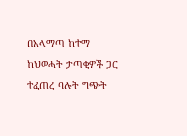በአላማጣ ከተማ ከህወሓት ታጣቂዎች ጋር ተፈጠረ ባሉት ግጭት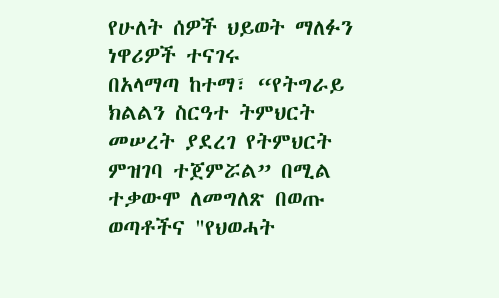የሁለት ሰዎች ህይወት ማለፉን ነዋሪዎች ተናገሩ
በአላማጣ ከተማ፣ “የትግራይ ክልልን ስርዓተ ትምህርት መሠረት ያደረገ የትምህርት ምዝገባ ተጀምሯል” በሚል ተቃውሞ ለመግለጽ በወጡ ወጣቶችና "የህወሓት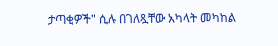ታጣቂዎች" ሲሉ በገለጿቸው አካላት መካከል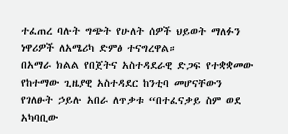ተፈጠረ ባሉት ግጭት የሁለት ሰዎች ህይወት ማለፉን ነዋሪዎች ለአሜሪካ ድምፅ ተናግረዋል።
በአማራ ክልል የበጀትና አስተዳደራዊ ድጋፍ የተቋቋመው የከተማው ጊዜያዊ አስተዳደር ከንቲባ መሆናቸውን የገለፁት ኃይሉ አበራ ለጥቃቱ “በተፈናቃይ ስም ወደ አካባቢው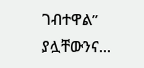ገብተዋል” ያሏቸውንና...